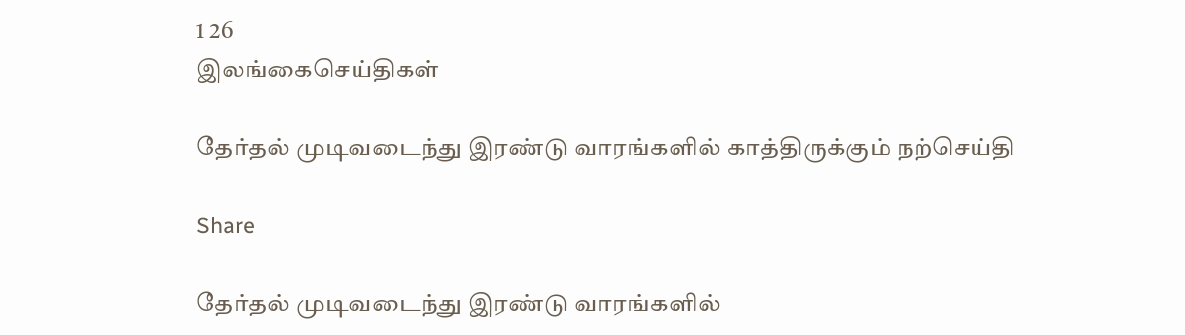1 26
இலங்கைசெய்திகள்

தேர்தல் முடிவடைந்து இரண்டு வாரங்களில் காத்திருக்கும் நற்செய்தி

Share

தேர்தல் முடிவடைந்து இரண்டு வாரங்களில்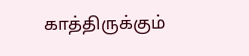காத்திருக்கும்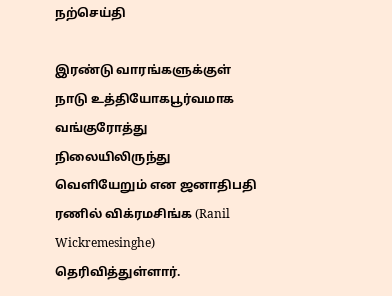நற்செய்தி

இரண்டு வாரங்களுக்குள் நாடு உத்தியோகபூர்வமாக வங்குரோத்து நிலையிலிருந்து வெளியேறும் என ஜனாதிபதி ரணில் விக்ரமசிங்க (Ranil Wickremesinghe) தெரிவித்துள்ளார்.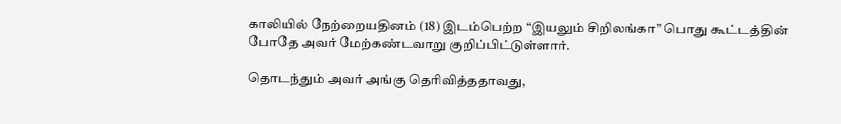காலியில் நேற்றையதினம் (18) இடம்பெற்ற “இயலும் சிறிலங்கா” பொது கூட்டத்தின் போதே அவர் மேற்கண்டவாறு குறிப்பிட்டுள்ளார்.

தொடந்தும் அவர் அங்கு தெரிவித்ததாவது,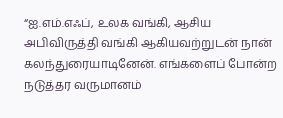“ஐ.எம்.எஃப், உலக வங்கி, ஆசிய அபிவிருத்தி வங்கி ஆகியவற்றுடன் நான் கலந்துரையாடினேன். எங்களைப் போன்ற நடுத்தர வருமானம்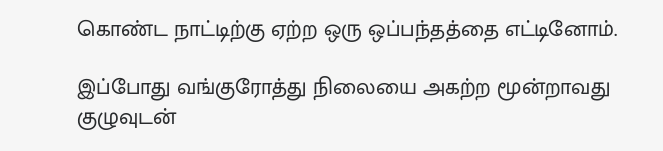கொண்ட நாட்டிற்கு ஏற்ற ஒரு ஒப்பந்தத்தை எட்டினோம்.

இப்போது வங்குரோத்து நிலையை அகற்ற மூன்றாவது குழுவுடன்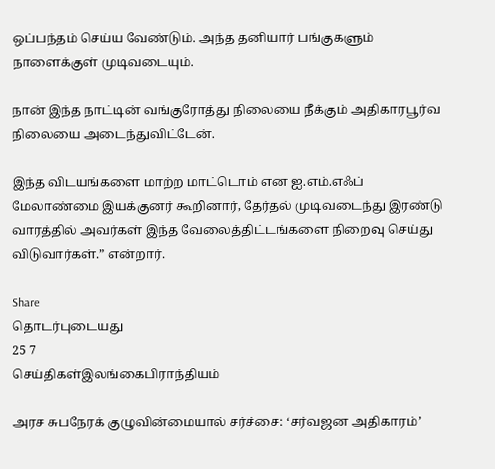ஒப்பந்தம் செய்ய வேண்டும். அந்த தனியார் பங்குகளும் நாளைக்குள் முடிவடையும்.

நான் இந்த நாட்டின் வங்குரோத்து நிலையை நீக்கும் அதிகாரபூர்வ நிலையை அடைந்துவிட்டேன்.

இந்த விடயங்களை மாற்ற மாட்டொம் என ஐ.எம்.எஃப் மேலாண்மை இயக்குனர் கூறினார், தேர்தல் முடிவடைந்து இரண்டு வாரத்தில் அவர்கள் இந்த வேலைத்திட்டங்களை நிறைவு செய்து விடுவார்கள்.” என்றார்.

Share
தொடர்புடையது
25 7
செய்திகள்இலங்கைபிராந்தியம்

அரச சுபநேரக் குழுவின்மையால் சர்ச்சை: ‘சர்வஜன அதிகாரம்’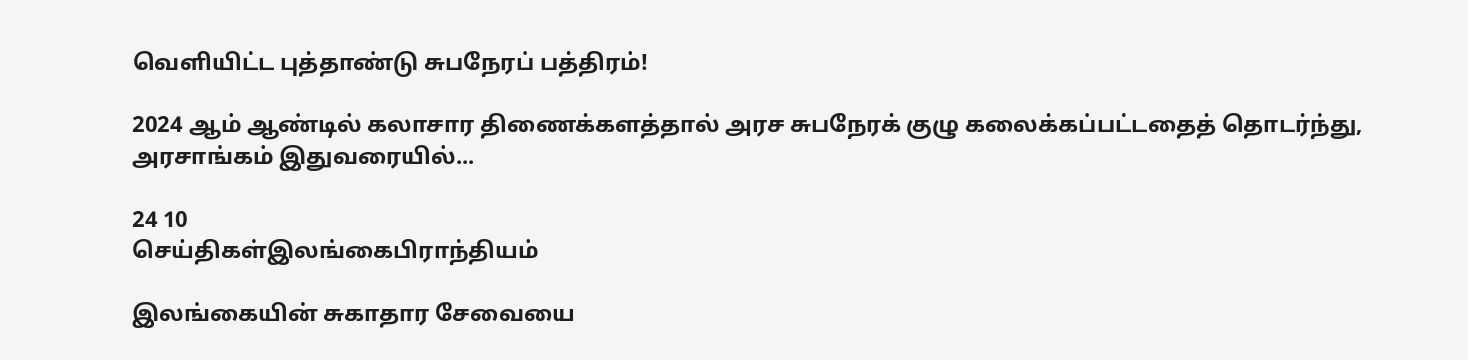வெளியிட்ட புத்தாண்டு சுபநேரப் பத்திரம்!

2024 ஆம் ஆண்டில் கலாசார திணைக்களத்தால் அரச சுபநேரக் குழு கலைக்கப்பட்டதைத் தொடர்ந்து, அரசாங்கம் இதுவரையில்...

24 10
செய்திகள்இலங்கைபிராந்தியம்

இலங்கையின் சுகாதார சேவையை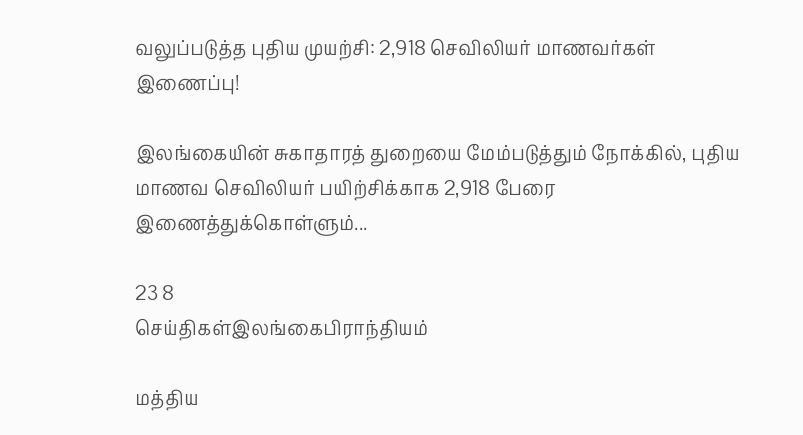வலுப்படுத்த புதிய முயற்சி: 2,918 செவிலியர் மாணவர்கள் இணைப்பு!

இலங்கையின் சுகாதாரத் துறையை மேம்படுத்தும் நோக்கில், புதிய மாணவ செவிலியர் பயிற்சிக்காக 2,918 பேரை இணைத்துக்கொள்ளும்...

23 8
செய்திகள்இலங்கைபிராந்தியம்

மத்திய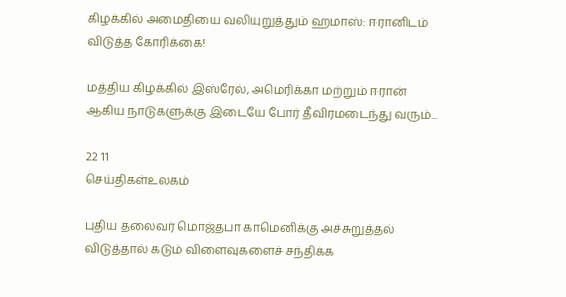கிழக்கில் அமைதியை வலியுறுத்தும் ஹமாஸ்: ஈரானிடம் விடுத்த கோரிக்கை!

மத்திய கிழக்கில் இஸ்ரேல், அமெரிக்கா மற்றும் ஈரான் ஆகிய நாடுகளுக்கு இடையே போர் தீவிரமடைந்து வரும்...

22 11
செய்திகள்உலகம்

புதிய தலைவர் மொஜ்தபா காமெனிக்கு அச்சுறுத்தல் விடுத்தால் கடும் விளைவுகளைச் சந்திக்க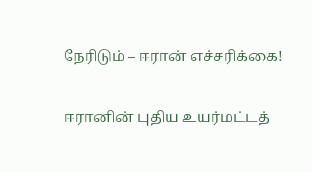நேரிடும் – ஈரான் எச்சரிக்கை!

ஈரானின் புதிய உயர்மட்டத்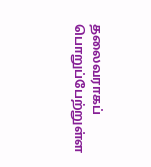தலைவராகப் பொறுப்பேற்றுள்ள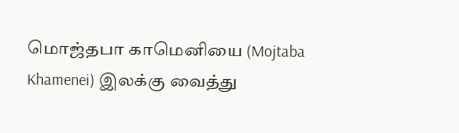மொஜ்தபா காமெனியை (Mojtaba Khamenei) இலக்கு வைத்து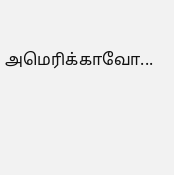அமெரிக்காவோ...